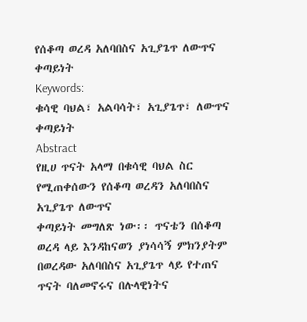የሰቆጣ ወረዳ አለባበስና አጊያጌጥ ለውጥና ቀጣይነት
Keywords:
ቁሳዊ ባህል፣ አልባሳት፣ አጊያጌጥ፣ ለውጥና ቀጣይነት
Abstract
የዚሀ ጥናት አላማ በቁሳዊ ባህል ስር የሚጠቀሰውን የሰቆጣ ወረዳን አለባበስና አጊያጌጥ ለውጥና
ቀጣይነት መግለጽ ነው፡፡ ጥናቴን በሰቆጣ ወረዳ ላይ እንዳከናወን ያነሳሳኝ ምክንያትም
በወረዳው አለባበስና አጊያጌጥ ላይ የተጠና ጥናት ባለመኖሩና በሉላዊነትና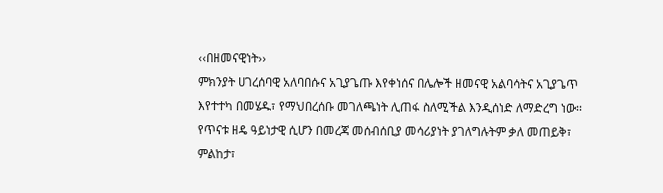‹‹በዘመናዊነት››
ምክንያት ሀገረሰባዊ አለባበሱና አጊያጌጡ እየቀነሰና በሌሎች ዘመናዊ አልባሳትና አጊያጌጥ
እየተተካ በመሄዱ፣ የማህበረሰቡ መገለጫነት ሊጠፋ ስለሚችል እንዲሰነድ ለማድረግ ነው፡፡
የጥናቱ ዘዴ ዓይነታዊ ሲሆን በመረጃ መሰብሰቢያ መሳሪያነት ያገለግሉትም ቃለ መጠይቅ፣
ምልከታ፣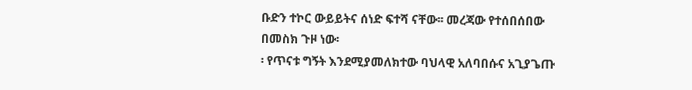ቡድን ተኮር ውይይትና ሰነድ ፍተሻ ናቸው፡፡ መረጃው የተሰበሰበው በመስክ ጉዞ ነው፡
፡ የጥናቱ ግኝት እንደሚያመለክተው ባህላዊ አለባበሱና አጊያጌጡ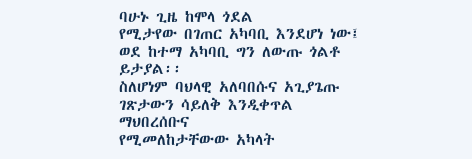ባሁኑ ጊዜ ከሞላ ጎደል
የሚታየው በገጠር አካባቢ እንደሆነ ነው፤ ወደ ከተማ አካባቢ ግን ለውጡ ጎልቶ ይታያል፡፡
ስለሆነም ባህላዊ አለባበሱና አጊያጌጡ ገጽታውን ሳይለቅ እንዲቀጥል ማህበረሰቡና
የሚመለከታቸውው አካላት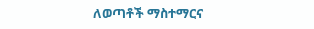ለወጣቶች ማስተማርና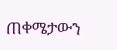ጠቀሜታውን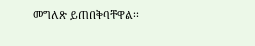መግለጽ ይጠበቅባቸዋል፡፡